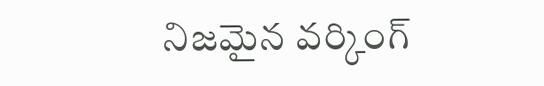నిజమైన వర్కింగ్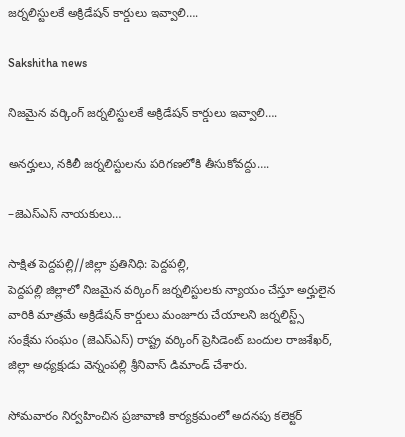జర్నలిస్టులకే అక్రిడేషన్ కార్డులు ఇవ్వాలి….

Sakshitha news

నిజమైన వర్కింగ్ జర్నలిస్టులకే అక్రిడేషన్ కార్డులు ఇవ్వాలి….

అనర్హులు, నకిలీ జర్నలిస్టులను పరిగణలోకి తీసుకోవద్దు….

–జెఎస్ఎస్ నాయకులు…

సాక్షిత పెద్దపల్లి//జిల్లా ప్రతినిధి: పెద్దపల్లి,
పెద్దపల్లి జిల్లాలో నిజమైన వర్కింగ్ జర్నలిస్టులకు న్యాయం చేస్తూ అర్హులైన వారికి మాత్రమే అక్రిడేషన్ కార్డులు మంజూరు చేయాలని జర్నలిస్ట్స్ సంక్షేమ సంఘం (జెఎస్ఎస్) రాష్ట్ర వర్కింగ్ ప్రెసిడెంట్ బందుల రాజశేఖర్, జిల్లా అధ్యక్షుడు వెన్నంపల్లి శ్రీనివాస్ డిమాండ్ చేశారు.

సోమవారం నిర్వహించిన ప్రజావాణి కార్యక్రమంలో అదనపు కలెక్టర్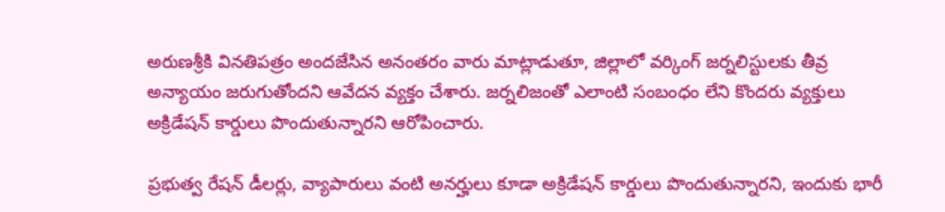అరుణశ్రీకి వినతిపత్రం అందజేసిన అనంతరం వారు మాట్లాడుతూ, జిల్లాలో వర్కింగ్ జర్నలిస్టులకు తీవ్ర అన్యాయం జరుగుతోందని ఆవేదన వ్యక్తం చేశారు. జర్నలిజంతో ఎలాంటి సంబంధం లేని కొందరు వ్యక్తులు అక్రిడేషన్ కార్డులు పొందుతున్నారని ఆరోపించారు.

ప్రభుత్వ రేషన్ డీలర్లు, వ్యాపారులు వంటి అనర్హులు కూడా అక్రిడేషన్ కార్డులు పొందుతున్నారని, ఇందుకు భారీ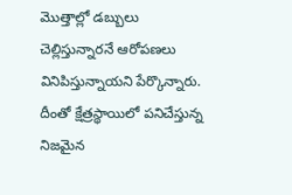మొత్తాల్లో డబ్బులు చెల్లిస్తున్నారనే ఆరోపణలు వినిపిస్తున్నాయని పేర్కొన్నారు. దీంతో క్షేత్రస్థాయిలో పనిచేస్తున్న నిజమైన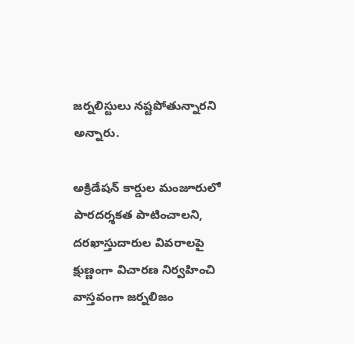జర్నలిస్టులు నష్టపోతున్నారని అన్నారు.

అక్రిడేషన్ కార్డుల మంజూరులో పారదర్శకత పాటించాలని, దరఖాస్తుదారుల వివరాలపై క్షుణ్ణంగా విచారణ నిర్వహించి వాస్తవంగా జర్నలిజం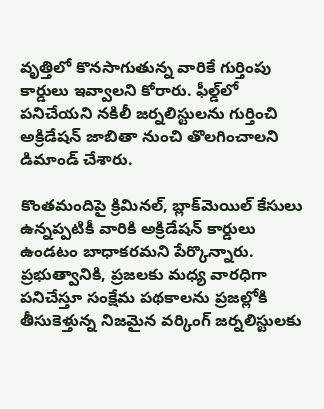వృత్తిలో కొనసాగుతున్న వారికే గుర్తింపు కార్డులు ఇవ్వాలని కోరారు. ఫీల్డ్‌లో పనిచేయని నకిలీ జర్నలిస్టులను గుర్తించి అక్రిడేషన్ జాబితా నుంచి తొలగించాలని డిమాండ్ చేశారు.

కొంతమందిపై క్రిమినల్, బ్లాక్‌మెయిల్ కేసులు ఉన్నప్పటికీ వారికి అక్రిడేషన్ కార్డులు ఉండటం బాధాకరమని పేర్కొన్నారు. ప్రభుత్వానికి, ప్రజలకు మధ్య వారధిగా పనిచేస్తూ సంక్షేమ పథకాలను ప్రజల్లోకి తీసుకెళ్తున్న నిజమైన వర్కింగ్ జర్నలిస్టులకు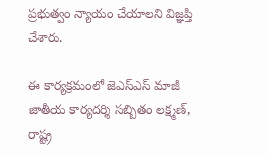ప్రభుత్వం న్యాయం చేయాలని విజ్ఞప్తి చేశారు.

ఈ కార్యక్రమంలో జెఎస్ఎస్ మాజీ జాతీయ కార్యదర్శి సబ్బితం లక్ష్మణ్, రాష్ట్ర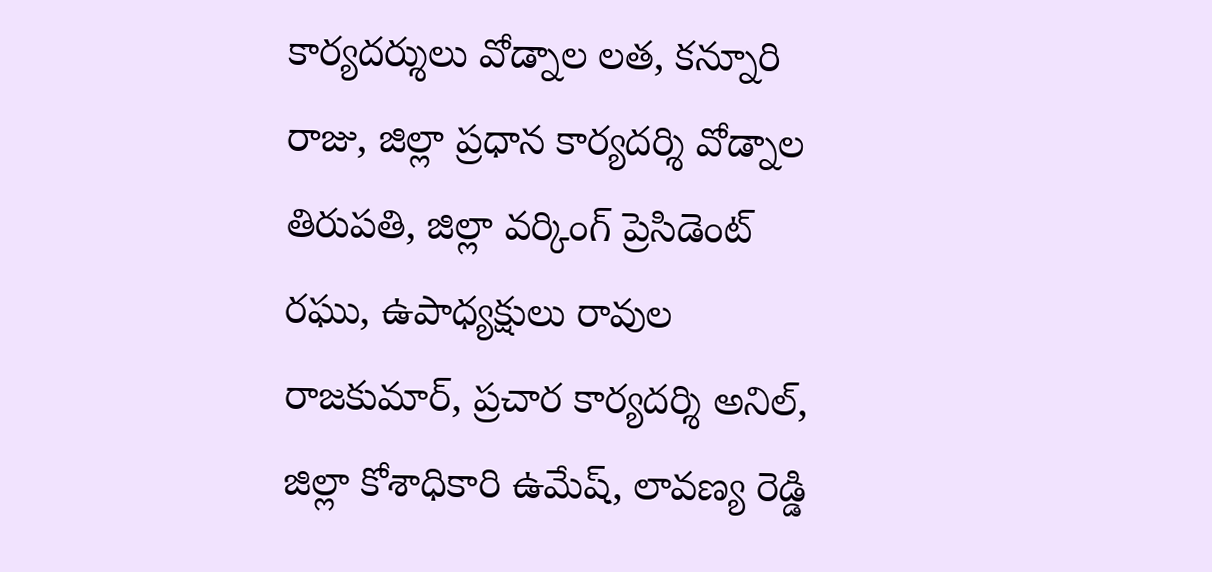కార్యదర్శులు వోడ్నాల లత, కన్నూరి రాజు, జిల్లా ప్రధాన కార్యదర్శి వోడ్నాల తిరుపతి, జిల్లా వర్కింగ్ ప్రెసిడెంట్ రఘు, ఉపాధ్యక్షులు రావుల రాజకుమార్, ప్రచార కార్యదర్శి అనిల్, జిల్లా కోశాధికారి ఉమేష్, లావణ్య రెడ్డి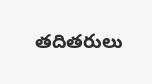తదితరులు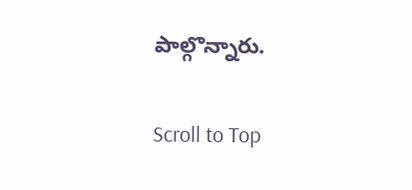పాల్గొన్నారు.

Scroll to Top